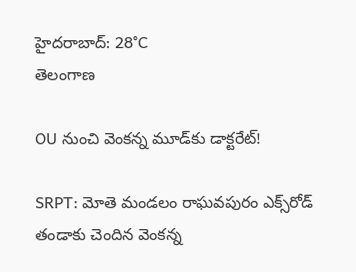హైదరాబాద్: 28°C
తెలంగాణ

OU నుంచి వెంకన్న మూడ్‌కు డాక్టరేట్!

SRPT: మోతె మండలం రాఘవపురం ఎక్స్‌రోడ్ తండాకు చెందిన వెంకన్న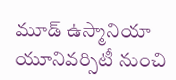మూడ్ ఉస్మానియా యూనివర్సిటీ నుంచి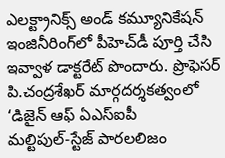ఎలక్ట్రానిక్స్‌ అండ్‌ కమ్యూనికేషన్‌ ఇంజినీరింగ్‌లో పీహెచ్‌డీ పూర్తి చేసి ఇవ్వాళ డాక్టరేట్‌ పొందారు. ప్రొఫెసర్‌ పి.చంద్రశేఖర్‌ మార్గదర్శకత్వంలో ‘డిజైన్‌ ఆఫ్‌ ఏఎస్ఐపీ మల్టిపుల్‌-స్టేజ్‌ పారలలిజం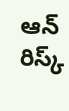ఆన్‌ రిస్క్‌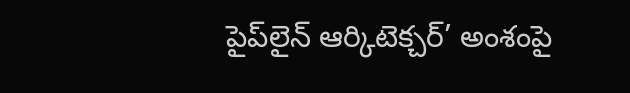పైప్‌లైన్‌ ఆర్కిటెక్చర్‌’ అంశంపై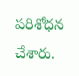పరిశోధన చేశారు.